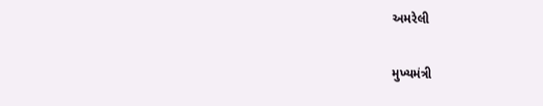અમરેલી

મુખ્યમંત્રી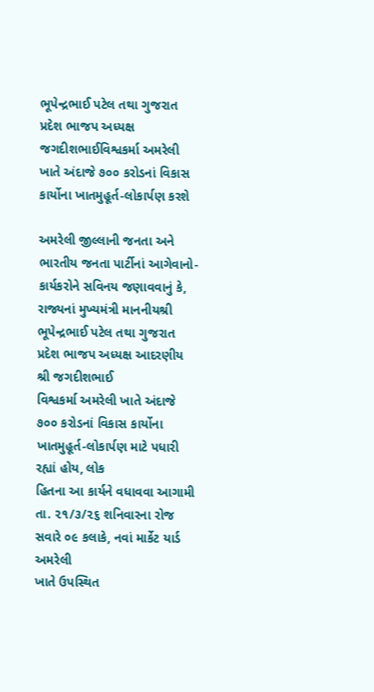ભૂપેન્દ્રભાઈ પટેલ તથા ગુજરાત પ્રદેશ ભાજપ અધ્યક્ષ જગદીશભાઈવિશ્વકર્મા અમરેલી ખાતે અંદાજે ૭૦૦ કરોડનાં વિકાસ કાર્યોના ખાતમુહૂર્ત-લોકાર્પણ કરશે

અમરેલી જીલ્લાની જનતા અને ભારતીય જનતા પાર્ટીનાં આગેવાનો-કાર્યકરોને સવિનય જણાવવાનું કે,
રાજ્યનાં મુખ્યમંત્રી માનનીયશ્રી ભૂપેન્દ્રભાઈ પટેલ તથા ગુજરાત પ્રદેશ ભાજપ અધ્યક્ષ આદરણીય શ્રી જગદીશભાઈ
વિશ્વકર્મા અમરેલી ખાતે અંદાજે ૭૦૦ કરોડનાં વિકાસ કાર્યોના ખાતમુહૂર્ત-લોકાર્પણ માટે પધારી રહ્યાં હોય, લોક
હિતના આ કાર્યને વધાવવા આગામી તા. ૨૧/૩/૨૬ શનિવારના રોજ સવારે ૦૯ કલાકે, નવાં માર્કેટ યાર્ડ અમરેલી
ખાતે ઉપસ્થિત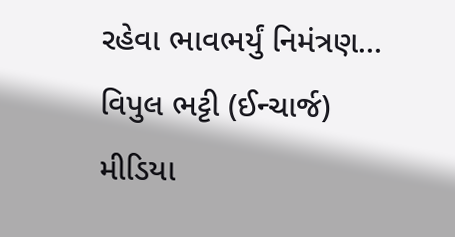રહેવા ભાવભર્યું નિમંત્રણ…
વિપુલ ભટ્ટી (ઈન્ચાર્જ)
મીડિયા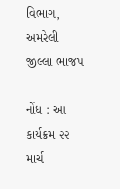વિભાગ, અમરેલી જીલ્લા ભાજપ

નોંધ : આ કાર્યક્રમ ૨૨ માર્ચ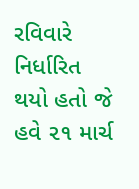રવિવારે નિર્ધારિત થયો હતો જે હવે ૨૧ માર્ચ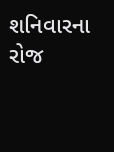શનિવારના રોજ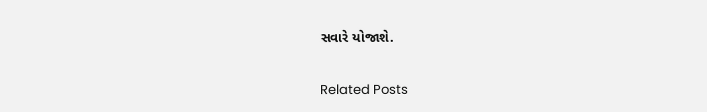સવારે યોજાશે.

Related Posts